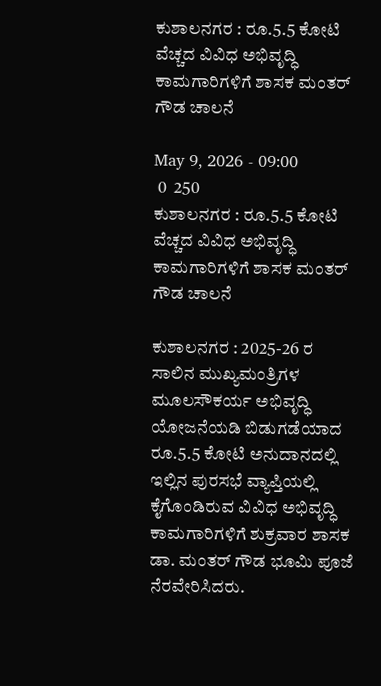ಕುಶಾಲನಗರ : ರೂ.5.5 ಕೋಟಿ ವೆಚ್ಚದ ವಿವಿಧ ಅಭಿವೃದ್ಧಿ ಕಾಮಗಾರಿಗಳಿಗೆ ಶಾಸಕ ಮಂತರ್ ಗೌಡ ಚಾಲನೆ

May 9, 2026 - 09:00
 0  250
ಕುಶಾಲನಗರ : ರೂ.5.5 ಕೋಟಿ ವೆಚ್ಚದ ವಿವಿಧ ಅಭಿವೃದ್ಧಿ ಕಾಮಗಾರಿಗಳಿಗೆ ಶಾಸಕ ಮಂತರ್ ಗೌಡ ಚಾಲನೆ

ಕುಶಾಲನಗರ : 2025-26 ರ ಸಾಲಿನ ಮುಖ್ಯಮಂತ್ರಿಗಳ ಮೂಲಸೌಕರ್ಯ ಅಭಿವೃದ್ಧಿ ಯೋಜನೆಯಡಿ ಬಿಡುಗಡೆಯಾದ ರೂ.5.5 ಕೋಟಿ ಅನುದಾನದಲ್ಲಿ ಇಲ್ಲಿನ ಪುರಸಭೆ ವ್ಯಾಪ್ತಿಯಲ್ಲಿ ಕೈಗೊಂಡಿರುವ ವಿವಿಧ ಅಭಿವೃದ್ಧಿ ಕಾಮಗಾರಿಗಳಿಗೆ ಶುಕ್ರವಾರ ಶಾಸಕ ಡಾ. ಮಂತರ್ ಗೌಡ ಭೂಮಿ ಪೂಜೆ ನೆರವೇರಿಸಿದರು.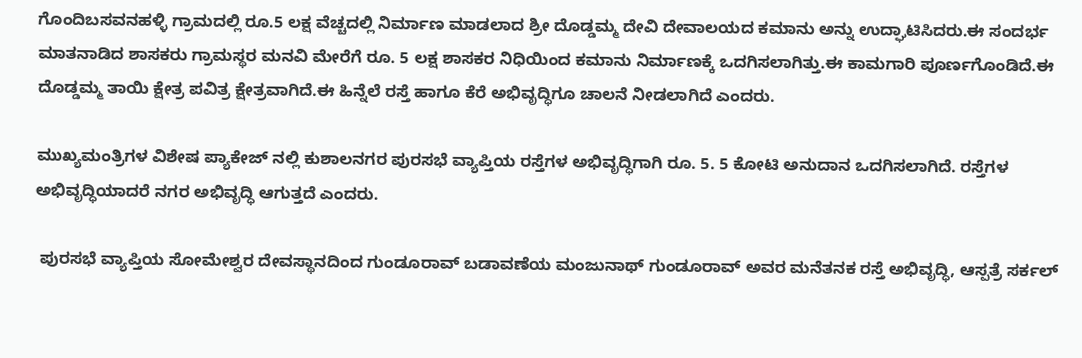ಗೊಂದಿಬಸವನಹಳ್ಳಿ ಗ್ರಾಮದಲ್ಲಿ ರೂ.5 ಲಕ್ಷ ವೆಚ್ಚದಲ್ಲಿ ನಿರ್ಮಾಣ ಮಾಡಲಾದ ಶ್ರೀ ದೊಡ್ಡಮ್ಮ ದೇವಿ ದೇವಾಲಯದ ಕಮಾನು ಅನ್ನು ಉದ್ಘಾಟಿಸಿದರು.ಈ ಸಂದರ್ಭ ಮಾತನಾಡಿದ ಶಾಸಕರು ಗ್ರಾಮಸ್ಥರ ಮನವಿ ಮೇರೆಗೆ ರೂ. 5 ಲಕ್ಷ ಶಾಸಕರ ನಿಧಿಯಿಂದ ಕಮಾನು ನಿರ್ಮಾಣಕ್ಕೆ ಒದಗಿಸಲಾಗಿತ್ತು.ಈ ಕಾಮಗಾರಿ ಪೂರ್ಣಗೊಂಡಿದೆ.ಈ ದೊಡ್ಡಮ್ಮ ತಾಯಿ ಕ್ಷೇತ್ರ ಪವಿತ್ರ ಕ್ಷೇತ್ರವಾಗಿದೆ.ಈ ಹಿನ್ನೆಲೆ ರಸ್ತೆ ಹಾಗೂ ಕೆರೆ ಅಭಿವೃದ್ಧಿಗೂ ಚಾಲನೆ ನೀಡಲಾಗಿದೆ ಎಂದರು.

ಮುಖ್ಯಮಂತ್ರಿಗಳ ವಿಶೇಷ ಪ್ಯಾಕೇಜ್ ನಲ್ಲಿ ಕುಶಾಲನಗರ ಪುರಸಭೆ ವ್ಯಾಪ್ತಿಯ ರಸ್ತೆಗಳ ಅಭಿವೃದ್ಧಿಗಾಗಿ ರೂ. 5. 5 ಕೋಟಿ ಅನುದಾನ ಒದಗಿಸಲಾಗಿದೆ. ರಸ್ತೆಗಳ ಅಭಿವೃದ್ಧಿಯಾದರೆ ನಗರ ಅಭಿವೃದ್ಧಿ ಆಗುತ್ತದೆ ಎಂದರು.

 ಪುರಸಭೆ ವ್ಯಾಪ್ತಿಯ ಸೋಮೇಶ್ವರ ದೇವಸ್ಥಾನದಿಂದ ಗುಂಡೂರಾವ್ ಬಡಾವಣೆಯ ಮಂಜುನಾಥ್ ಗುಂಡೂರಾವ್ ಅವರ ಮನೆತನಕ ರಸ್ತೆ ಅಭಿವೃದ್ಧಿ, ಆಸ್ಪತ್ರೆ ಸರ್ಕಲ್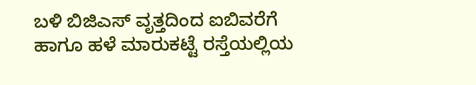ಬಳಿ ಬಿಜಿಎಸ್ ವೃತ್ತದಿಂದ ಐಬಿವರೆಗೆ ಹಾಗೂ ಹಳೆ ಮಾರುಕಟ್ಟೆ ರಸ್ತೆಯಲ್ಲಿಯ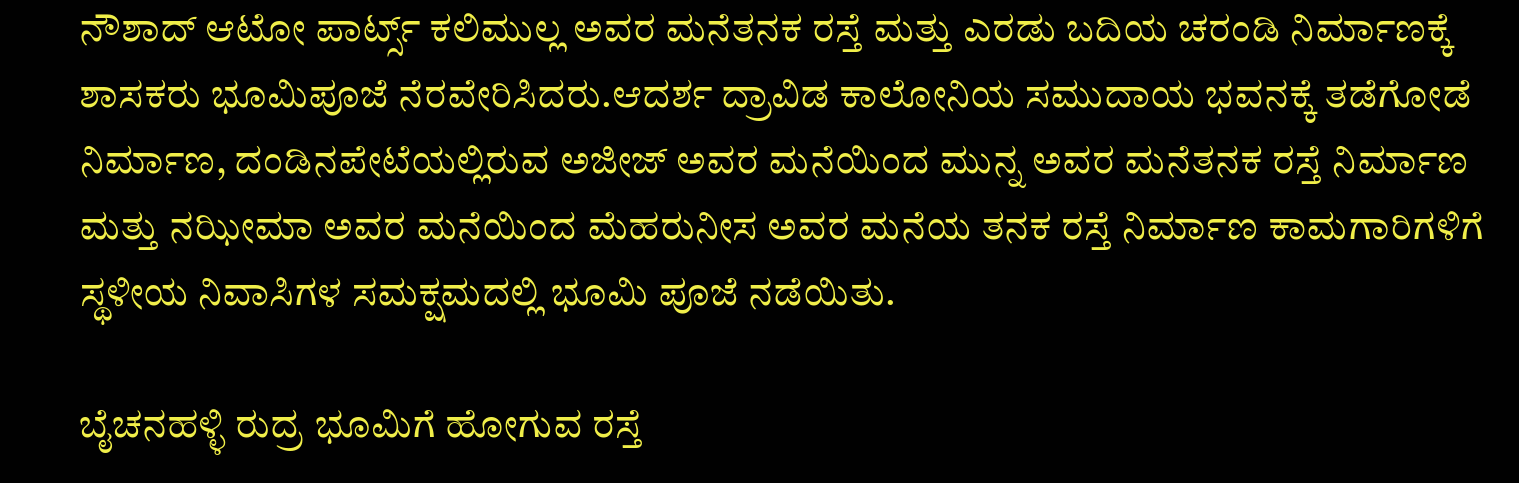ನೌಶಾದ್ ಆಟೋ ಪಾರ್ಟ್ಸ್ ಕಲಿಮುಲ್ಲ ಅವರ ಮನೆತನಕ ರಸ್ತೆ ಮತ್ತು ಎರಡು ಬದಿಯ ಚರಂಡಿ ನಿರ್ಮಾಣಕ್ಕೆ ಶಾಸಕರು ಭೂಮಿಪೂಜೆ ನೆರವೇರಿಸಿದರು.ಆದರ್ಶ ದ್ರಾವಿಡ ಕಾಲೋನಿಯ ಸಮುದಾಯ ಭವನಕ್ಕೆ ತಡೆಗೋಡೆ ನಿರ್ಮಾಣ, ದಂಡಿನಪೇಟೆಯಲ್ಲಿರುವ ಅಜೀಜ್ ಅವರ ಮನೆಯಿಂದ ಮುನ್ನ ಅವರ ಮನೆತನಕ ರಸ್ತೆ ನಿರ್ಮಾಣ ಮತ್ತು ನಝೀಮಾ ಅವರ ಮನೆಯಿಂದ ಮೆಹರುನೀಸ ಅವರ ಮನೆಯ ತನಕ ರಸ್ತೆ ನಿರ್ಮಾಣ ಕಾಮಗಾರಿಗಳಿಗೆ ಸ್ಥಳೀಯ ನಿವಾಸಿಗಳ ಸಮಕ್ಷಮದಲ್ಲಿ ಭೂಮಿ ಪೂಜೆ ನಡೆಯಿತು.

ಬೈಚನಹಳ್ಳಿ ರುದ್ರ ಭೂಮಿಗೆ ಹೋಗುವ ರಸ್ತೆ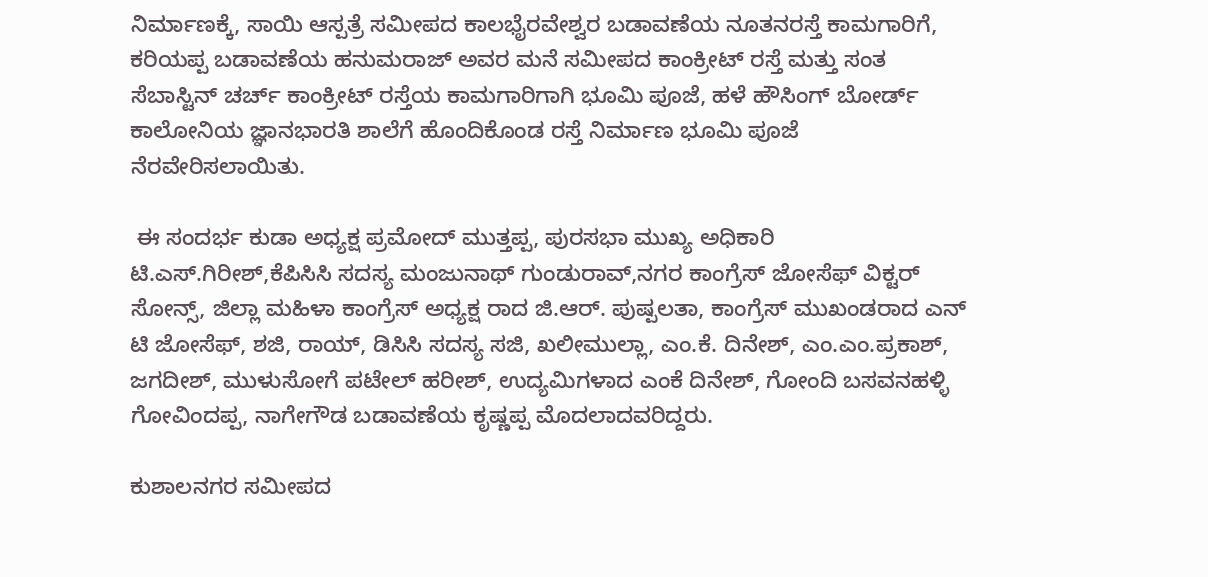ನಿರ್ಮಾಣಕ್ಕೆ, ಸಾಯಿ ಆಸ್ಪತ್ರೆ ಸಮೀಪದ ಕಾಲಭೈರವೇಶ್ವರ ಬಡಾವಣೆಯ ನೂತನರಸ್ತೆ ಕಾಮಗಾರಿಗೆ, ಕರಿಯಪ್ಪ ಬಡಾವಣೆಯ ಹನುಮರಾಜ್ ಅವರ ಮನೆ ಸಮೀಪದ ಕಾಂಕ್ರೀಟ್ ರಸ್ತೆ ಮತ್ತು ಸಂತ ಸೆಬಾಸ್ಟಿನ್ ಚರ್ಚ್ ಕಾಂಕ್ರೀಟ್ ರಸ್ತೆಯ ಕಾಮಗಾರಿಗಾಗಿ ಭೂಮಿ ಪೂಜೆ, ಹಳೆ ಹೌಸಿಂಗ್ ಬೋರ್ಡ್ ಕಾಲೋನಿಯ ಜ್ಞಾನಭಾರತಿ ಶಾಲೆಗೆ ಹೊಂದಿಕೊಂಡ ರಸ್ತೆ ನಿರ್ಮಾಣ ಭೂಮಿ ಪೂಜೆ ನೆರವೇರಿಸಲಾಯಿತು.

 ಈ ಸಂದರ್ಭ ಕುಡಾ ಅಧ್ಯಕ್ಷ ಪ್ರಮೋದ್ ಮುತ್ತಪ್ಪ, ಪುರಸಭಾ ಮುಖ್ಯ ಅಧಿಕಾರಿ ಟಿ.ಎಸ್.ಗಿರೀಶ್,ಕೆಪಿಸಿಸಿ ಸದಸ್ಯ ಮಂಜುನಾಥ್ ಗುಂಡುರಾವ್,ನಗರ ಕಾಂಗ್ರೆಸ್ ಜೋಸೆಫ್ ವಿಕ್ಟರ್ ಸೋನ್ಸ್, ಜಿಲ್ಲಾ ಮಹಿಳಾ ಕಾಂಗ್ರೆಸ್ ಅಧ್ಯಕ್ಷ ರಾದ ಜಿ.ಆರ್. ಪುಷ್ಪಲತಾ, ಕಾಂಗ್ರೆಸ್ ಮುಖಂಡರಾದ ಎನ್ ಟಿ ಜೋಸೆಫ್, ಶಜಿ, ರಾಯ್, ಡಿಸಿಸಿ ಸದಸ್ಯ ಸಜಿ, ಖಲೀಮುಲ್ಲಾ, ಎಂ.ಕೆ. ದಿನೇಶ್, ಎಂ.ಎಂ.ಪ್ರಕಾಶ್, ಜಗದೀಶ್, ಮುಳುಸೋಗೆ ಪಟೇಲ್ ಹರೀಶ್, ಉದ್ಯಮಿಗಳಾದ ಎಂಕೆ ದಿನೇಶ್, ಗೋಂದಿ ಬಸವನಹಳ್ಳಿ ಗೋವಿಂದಪ್ಪ, ನಾಗೇಗೌಡ ಬಡಾವಣೆಯ ಕೃಷ್ಣಪ್ಪ ಮೊದಲಾದವರಿದ್ದರು.

ಕುಶಾಲನಗರ ಸಮೀಪದ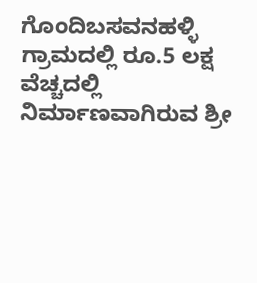ಗೊಂದಿಬಸವನಹಳ್ಳಿ ಗ್ರಾಮದಲ್ಲಿ ರೂ.5 ಲಕ್ಷ ವೆಚ್ಚದಲ್ಲಿ ನಿರ್ಮಾಣವಾಗಿರುವ ಶ್ರೀ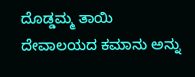ದೊಡ್ಡಮ್ಮ ತಾಯಿ ದೇವಾಲಯದ ಕಮಾನು ಅನ್ನು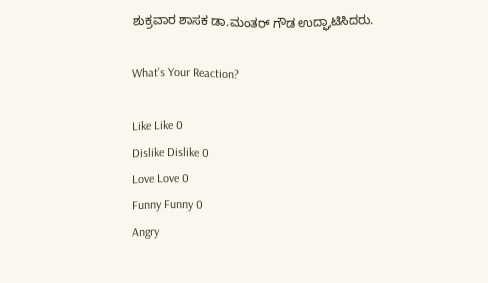ಶುಕ್ರವಾರ ಶಾಸಕ ಡಾ.ಮಂತರ್ ಗೌಡ ಉದ್ಘಾಟಿಸಿದರು.

What's Your Reaction?

Like Like 0
Dislike Dislike 0
Love Love 0
Funny Funny 0
Angry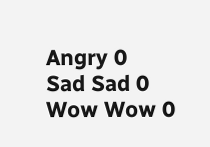Angry 0
Sad Sad 0
Wow Wow 0